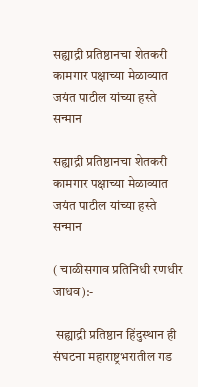सह्याद्री प्रतिष्ठानचा शेतकरी कामगार पक्षाच्या मेळाव्यात जयंत पाटील यांच्या हस्ते सन्मान

सह्याद्री प्रतिष्ठानचा शेतकरी कामगार पक्षाच्या मेळाव्यात जयंत पाटील यांच्या हस्ते सन्मान

( चाळीसगाव प्रतिनिधी रणधीर जाधव):-

 सह्याद्री प्रतिष्ठान हिंदुस्थान ही संघटना महाराष्ट्रभरातील गड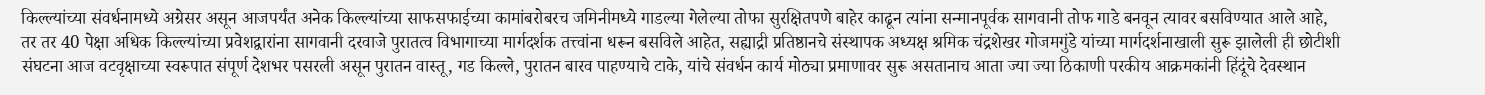किल्ल्यांच्या संवर्धनामध्ये अग्रेसर असून आजपर्यंत अनेक किल्ल्यांच्या साफसफाईच्या कामांबरोबरच जमिनीमध्ये गाडल्या गेलेल्या तोफा सुरक्षितपणे बाहेर काढून त्यांना सन्मानपूर्वक सागवानी तोफ गाडे बनवून त्यावर बसविण्यात आले आहे, तर तर 40 पेक्षा अधिक किल्ल्यांच्या प्रवेशद्वारांना सागवानी दरवाजे पुरातत्व विभागाच्या मार्गदर्शक तत्त्वांना धरून बसविले आहेत, सह्याद्री प्रतिष्ठानचे संस्थापक अध्यक्ष श्रमिक चंद्रशेखर गोजमगुंडे यांच्या मार्गदर्शनाखाली सुरू झालेली ही छोटीशी संघटना आज वटवृक्षाच्या स्वरूपात संपूर्ण देशभर पसरली असून पुरातन वास्तू, गड किल्ले, पुरातन बारव पाहण्याचे टाके, यांचे संवर्धन कार्य मोठ्या प्रमाणावर सुरू असतानाच आता ज्या ज्या ठिकाणी परकीय आक्रमकांनी हिंदूंचे देवस्थान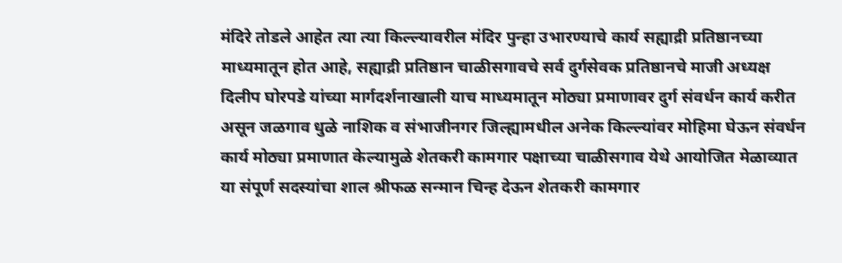मंदिरे तोडले आहेत त्या त्या किल्ल्यावरील मंदिर पुन्हा उभारण्याचे कार्य सह्याद्री प्रतिष्ठानच्या माध्यमातून होत आहे, सह्याद्री प्रतिष्ठान चाळीसगावचे सर्व दुर्गसेवक प्रतिष्ठानचे माजी अध्यक्ष दिलीप घोरपडे यांच्या मार्गदर्शनाखाली याच माध्यमातून मोठ्या प्रमाणावर दुर्ग संवर्धन कार्य करीत असून जळगाव धुळे नाशिक व संभाजीनगर जिल्ह्यामधील अनेक किल्ल्यांवर मोहिमा घेऊन संवर्धन कार्य मोठ्या प्रमाणात केल्यामुळे शेतकरी कामगार पक्षाच्या चाळीसगाव येथे आयोजित मेळाव्यात या संपूर्ण सदस्यांचा शाल श्रीफळ सन्मान चिन्ह देऊन शेतकरी कामगार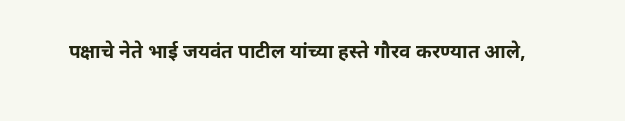पक्षाचे नेते भाई जयवंत पाटील यांच्या हस्ते गौरव करण्यात आले,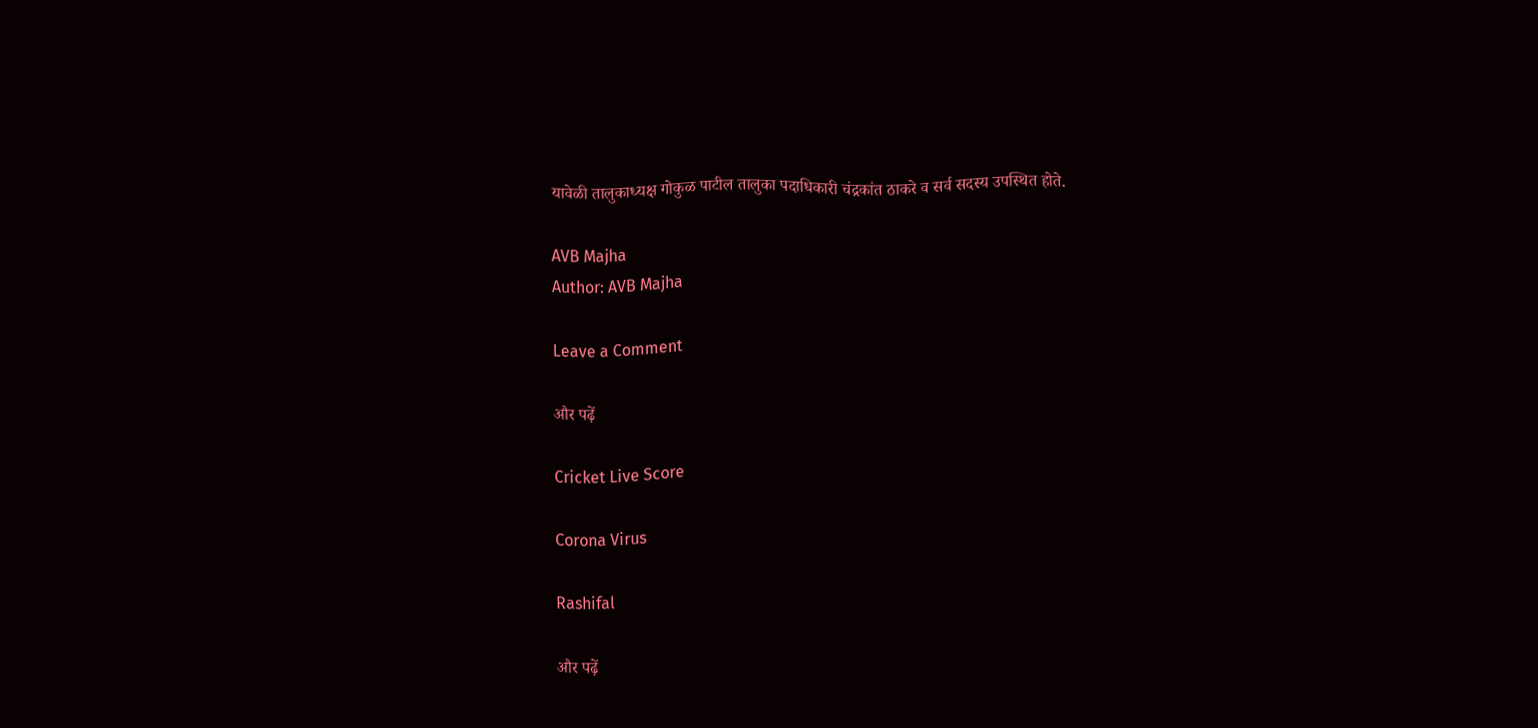यावेळी तालुकाध्यक्ष गोकुळ पाटील तालुका पदाधिकारी चंद्रकांत ठाकरे व सर्व सदस्य उपस्थित होते.

AVB Majha
Author: AVB Majha

Leave a Comment

और पढ़ें

Cricket Live Score

Corona Virus

Rashifal

और पढ़ें